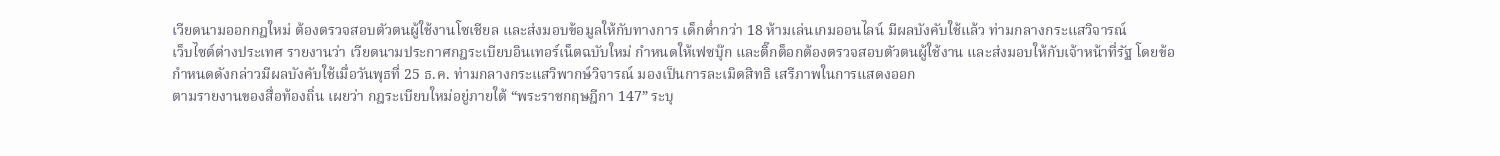เวียดนามออกกฎใหม่ ต้องตรวจสอบตัวตนผู้ใช้งานโซเชียล และส่งมอบข้อมูลให้กับทางการ เด็กต่ำกว่า 18 ห้ามเล่นเกมออนไลน์ มีผลบังคับใช้แล้ว ท่ามกลางกระแสวิจารณ์
เว็บไซต์ต่างประเทศ รายงานว่า เวียดนามประกาศกฎระเบียบอินเทอร์เน็ตฉบับใหม่ กำหนดให้เฟซบุ๊ก และติ๊กต็อกต้องตรวจสอบตัวตนผู้ใช้งาน และส่งมอบให้กับเจ้าหน้าที่รัฐ โดยข้อกำหนดดังกล่าวมีผลบังคับใช้เมื่อวันพุธที่ 25 ธ.ค. ท่ามกลางกระแสวิพากษ์วิจารณ์ มองเป็นการละเมิดสิทธิ เสรีภาพในการแสดงออก
ตามรายงานของสื่อท้องถิ่น เผยว่า กฎระเบียบใหม่อยู่ภายใต้ “พระราชกฤษฎีกา 147” ระบุ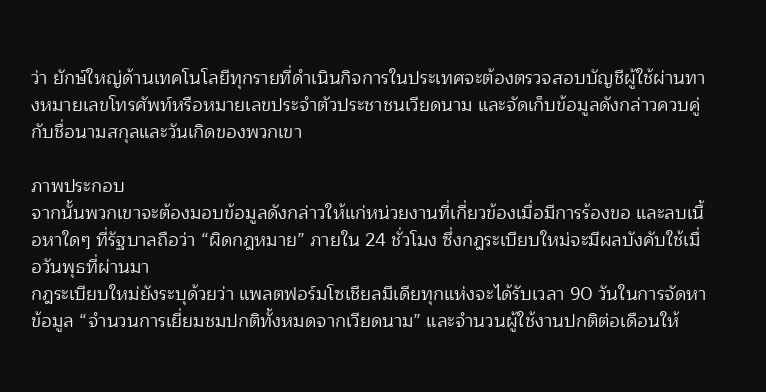ว่า ยักษ์ใหญ่ด้านเทคโนโลยีทุกรายที่ดำเนินกิจการในประเทศจะต้องตรวจสอบบัญชีผู้ใช้ผ่านทางหมายเลขโทรศัพท์หรือหมายเลขประจำตัวประชาชนเวียดนาม และจัดเก็บข้อมูลดังกล่าวควบคู่กับชื่อนามสกุลและวันเกิดของพวกเขา

ภาพประกอบ
จากนั้นพวกเขาจะต้องมอบข้อมูลดังกล่าวให้แก่หน่วยงานที่เกี่ยวข้องเมื่อมีการร้องขอ และลบเนื้อหาใดๆ ที่รัฐบาลถือว่า “ผิดกฎหมาย” ภายใน 24 ชั่วโมง ซึ่งกฎระเบียบใหม่จะมีผลบังคับใช้เมื่อวันพุธที่ผ่านมา
กฎระเบียบใหม่ยังระบุด้วยว่า แพลตฟอร์มโซเชียลมีเดียทุกแห่งจะได้รับเวลา 90 วันในการจัดหาข้อมูล “จำนวนการเยี่ยมชมปกติทั้งหมดจากเวียดนาม” และจำนวนผู้ใช้งานปกติต่อเดือนให้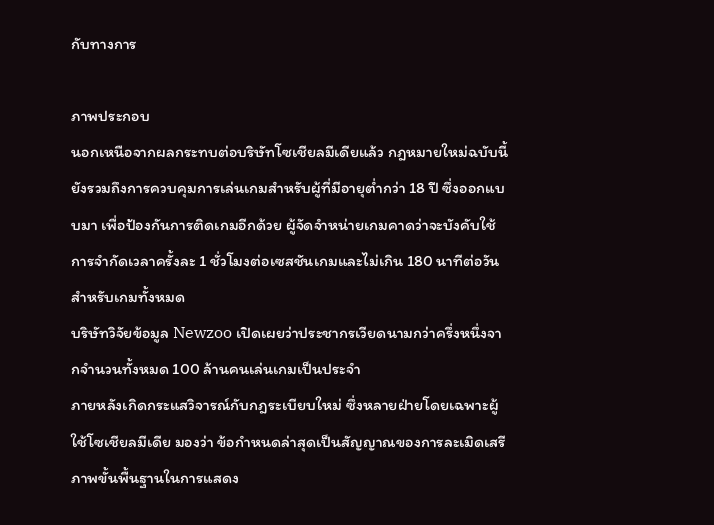กับทางการ

ภาพประกอบ
นอกเหนือจากผลกระทบต่อบริษัทโซเชียลมีเดียแล้ว กฎหมายใหม่ฉบับนี้ยังรวมถึงการควบคุมการเล่นเกมสำหรับผู้ที่มีอายุต่ำกว่า 18 ปี ซึ่งออกแบบมา เพื่อป้องกันการติดเกมอีกด้วย ผู้จัดจำหน่ายเกมคาดว่าจะบังคับใช้การจำกัดเวลาครั้งละ 1 ชั่วโมงต่อเซสชันเกมและไม่เกิน 180 นาทีต่อวันสำหรับเกมทั้งหมด
บริษัทวิจัยข้อมูล Newzoo เปิดเผยว่าประชากรเวียดนามกว่าครึ่งหนึ่งจากจำนวนทั้งหมด 100 ล้านคนเล่นเกมเป็นประจำ
ภายหลังเกิดกระแสวิจารณ์กับกฎระเบียบใหม่ ซึ่งหลายฝ่ายโดยเฉพาะผู้ใช้โซเชียลมีเดีย มองว่า ข้อกำหนดล่าสุดเป็นสัญญาณของการละเมิดเสรีภาพขั้นพื้นฐานในการแสดง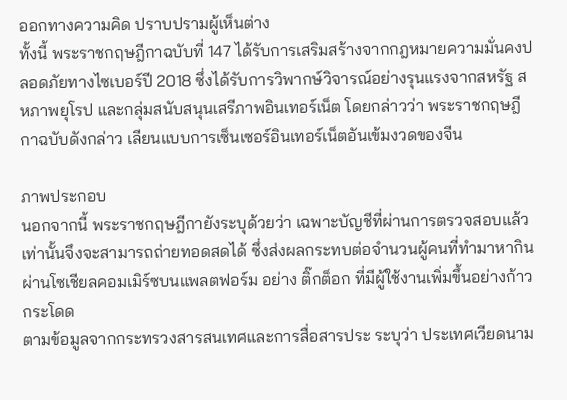ออกทางความคิด ปราบปรามผู้เห็นต่าง
ทั้งนี้ พระราชกฤษฎีกาฉบับที่ 147 ได้รับการเสริมสร้างจากกฎหมายความมั่นคงปลอดภัยทางไซเบอร์ปี 2018 ซึ่งได้รับการวิพากษ์วิจารณ์อย่างรุนแรงจากสหรัฐ สหภาพยุโรป และกลุ่มสนับสนุนเสรีภาพอินเทอร์เน็ต โดยกล่าวว่า พระราชกฤษฎีกาฉบับดังกล่าว เลียนแบบการเซ็นเซอร์อินเทอร์เน็ตอันเข้มงวดของจีน

ภาพประกอบ
นอกจากนี้ พระราชกฤษฎีกายังระบุด้วยว่า เฉพาะบัญชีที่ผ่านการตรวจสอบแล้วเท่านั้นจึงจะสามารถถ่ายทอดสดได้ ซึ่งส่งผลกระทบต่อจำนวนผู้คนที่ทำมาหากินผ่านโซเชียลคอมเมิร์ซบนแพลตฟอร์ม อย่าง ติ๊กต็อก ที่มีผู้ใช้งานเพิ่มขึ้นอย่างก้าวกระโดด
ตามข้อมูลจากกระทรวงสารสนเทศและการสื่อสารประ ระบุว่า ประเทศเวียดนาม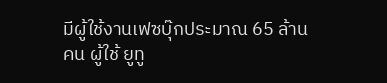มีผู้ใช้งานเฟซบุ๊กประมาณ 65 ล้านคน ผู้ใช้ ยูทู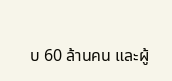บ 60 ล้านคน และผู้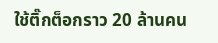ใช้ติ๊กต็อกราว 20 ล้านคน